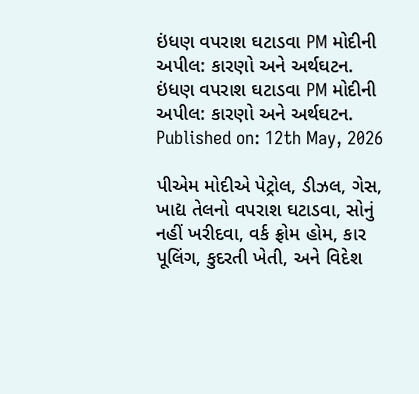ઇંધણ વપરાશ ઘટાડવા PM મોદીની અપીલ: કારણો અને અર્થઘટન.
ઇંધણ વપરાશ ઘટાડવા PM મોદીની અપીલ: કારણો અને અર્થઘટન.
Published on: 12th May, 2026

પીએમ મોદીએ પેટ્રોલ, ડીઝલ, ગેસ, ખાદ્ય તેલનો વપરાશ ઘટાડવા, સોનું નહીં ખરીદવા, વર્ક ફ્રોમ હોમ, કાર પૂલિંગ, કુદરતી ખેતી, અને વિદેશ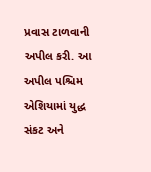પ્રવાસ ટાળવાની અપીલ કરી. આ અપીલ પશ્ચિમ એશિયામાં યુદ્ધ સંકટ અને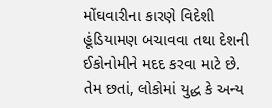મોંઘવારીના કારણે વિદેશી હૂંડિયામણ બચાવવા તથા દેશની ઈકોનોમીને મદદ કરવા માટે છે. તેમ છતાં, લોકોમાં યુદ્ધ કે અન્ય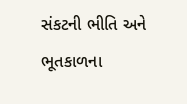સંકટની ભીતિ અને ભૂતકાળના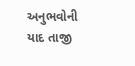અનુભવોની યાદ તાજી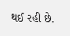થઈ રહી છે.